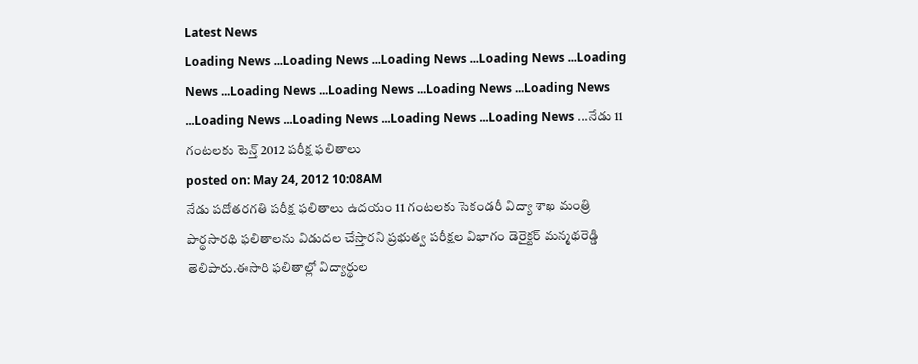Latest News
Loading News ...Loading News ...Loading News ...Loading News ...Loading News ...Loading News ...Loading News ...Loading News ...Loading News ...Loading News ...Loading News ...Loading News ...Loading News ...నేడు 11 గంటలకు టెన్త్ 2012 పరీక్ష ఫలితాలు
posted on: May 24, 2012 10:08AM
నేడు పదోతరగతి పరీక్ష ఫలితాలు ఉదయం 11 గంటలకు సెకండరీ విద్యా శాఖ మంత్రి పార్థసారథి ఫలితాలను విడుదల చేస్తారని ప్రభుత్వ పరీక్షల విభాగం డెరైక్టర్ మన్మథరెడ్డి తెలిపారు.ఈసారి ఫలితాల్లో విద్యార్థుల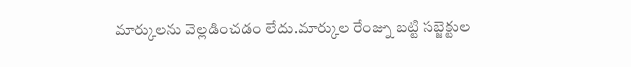మార్కులను వెల్లడించడం లేదు.మార్కుల రేంజ్ను బట్టి సబ్జెక్టుల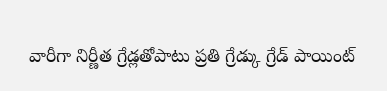వారీగా నిర్ణీత గ్రేడ్లతోపాటు ప్రతి గ్రేడ్కు గ్రేడ్ పాయింట్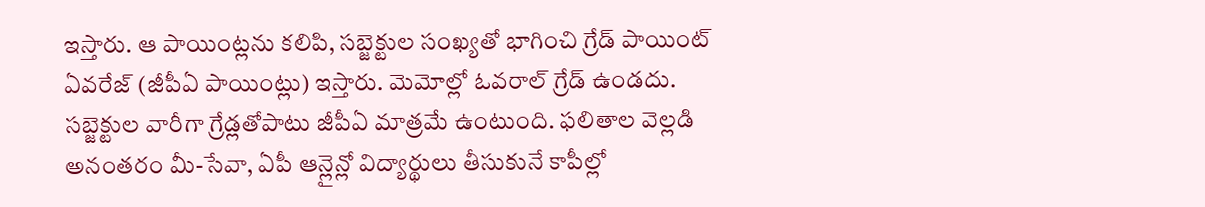ఇస్తారు. ఆ పాయింట్లను కలిపి, సబ్జెక్టుల సంఖ్యతో భాగించి గ్రేడ్ పాయింట్ ఏవరేజ్ (జీపీఏ పాయింట్లు) ఇస్తారు. మెమోల్లో ఓవరాల్ గ్రేడ్ ఉండదు. సబ్జెక్టుల వారీగా గ్రేడ్లతోపాటు జీపీఏ మాత్రమే ఉంటుంది. ఫలితాల వెల్లడి అనంతరం మీ-సేవా, ఏపీ ఆన్లైన్లో విద్యార్థులు తీసుకునే కాపీల్లో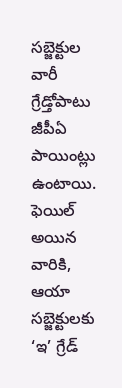సబ్జెక్టుల వారీ గ్రేడ్తోపాటు జీపీఏ పాయింట్లు ఉంటాయి. ఫెయిల్ అయిన వారికి, ఆయా సబ్జెక్టులకు ‘ఇ’ గ్రేడ్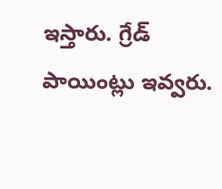ఇస్తారు. గ్రేడ్ పాయింట్లు ఇవ్వరు.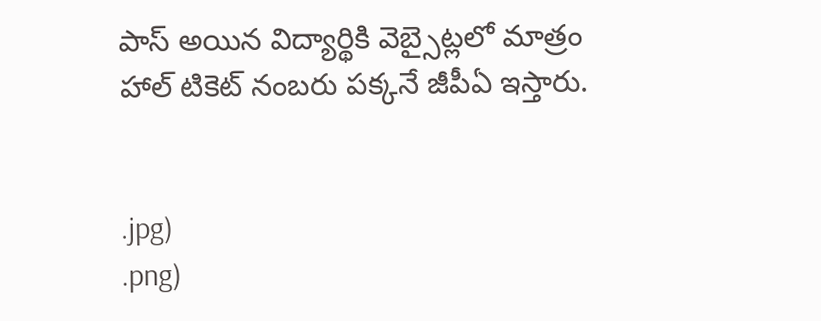పాస్ అయిన విద్యార్థికి వెబ్సైట్లలో మాత్రం హాల్ టికెట్ నంబరు పక్కనే జీపీఏ ఇస్తారు.


.jpg)
.png)